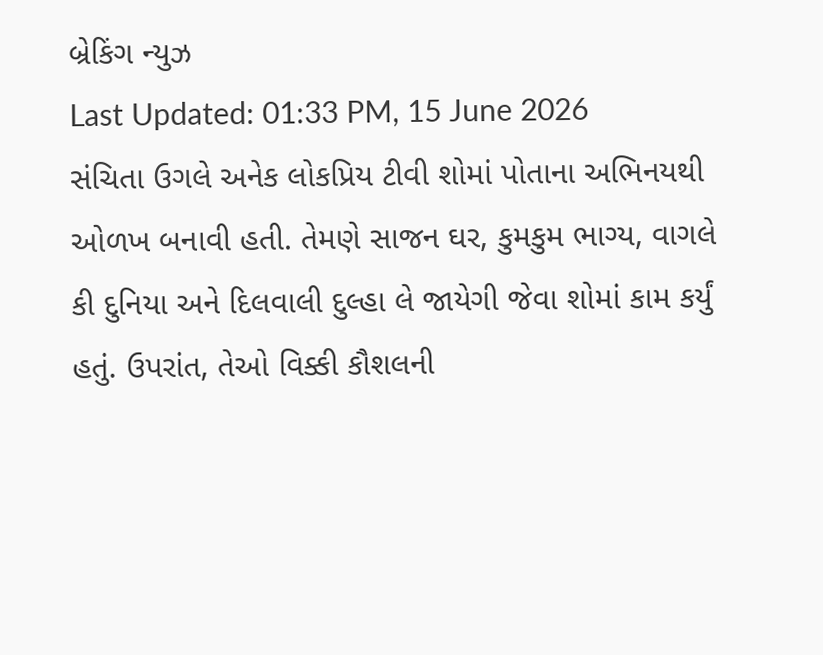બ્રેકિંગ ન્યુઝ
Last Updated: 01:33 PM, 15 June 2026
સંચિતા ઉગલે અનેક લોકપ્રિય ટીવી શોમાં પોતાના અભિનયથી ઓળખ બનાવી હતી. તેમણે સાજન ઘર, કુમકુમ ભાગ્ય, વાગલે કી દુનિયા અને દિલવાલી દુલ્હા લે જાયેગી જેવા શોમાં કામ કર્યું હતું. ઉપરાંત, તેઓ વિક્કી કૌશલની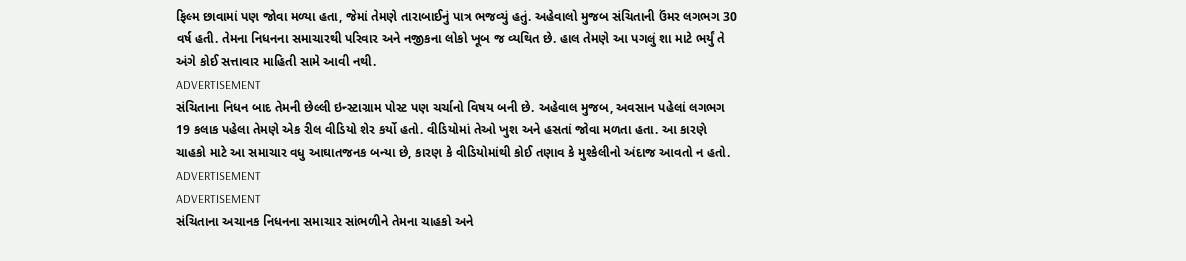ફિલ્મ છાવામાં પણ જોવા મળ્યા હતા, જેમાં તેમણે તારાબાઈનું પાત્ર ભજવ્યું હતું. અહેવાલો મુજબ સંચિતાની ઉંમર લગભગ 30 વર્ષ હતી. તેમના નિધનના સમાચારથી પરિવાર અને નજીકના લોકો ખૂબ જ વ્યથિત છે. હાલ તેમણે આ પગલું શા માટે ભર્યું તે અંગે કોઈ સત્તાવાર માહિતી સામે આવી નથી.
ADVERTISEMENT
સંચિતાના નિધન બાદ તેમની છેલ્લી ઇન્સ્ટાગ્રામ પોસ્ટ પણ ચર્ચાનો વિષય બની છે. અહેવાલ મુજબ, અવસાન પહેલાં લગભગ 19 કલાક પહેલા તેમણે એક રીલ વીડિયો શેર કર્યો હતો. વીડિયોમાં તેઓ ખુશ અને હસતાં જોવા મળતા હતા. આ કારણે ચાહકો માટે આ સમાચાર વધુ આઘાતજનક બન્યા છે, કારણ કે વીડિયોમાંથી કોઈ તણાવ કે મુશ્કેલીનો અંદાજ આવતો ન હતો.
ADVERTISEMENT
ADVERTISEMENT
સંચિતાના અચાનક નિધનના સમાચાર સાંભળીને તેમના ચાહકો અને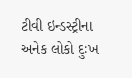ટીવી ઇન્ડસ્ટ્રીના અનેક લોકો દુઃખ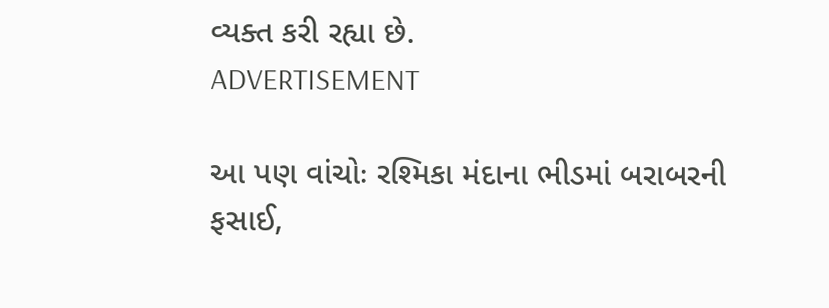વ્યક્ત કરી રહ્યા છે.
ADVERTISEMENT

આ પણ વાંચોઃ રશ્મિકા મંદાના ભીડમાં બરાબરની ફસાઈ,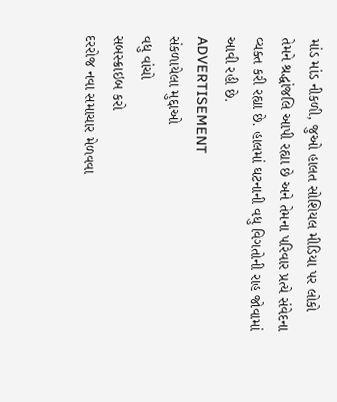માંડ માંડ નીકળી, જુઓ હાલત સોશિયલ મીડિયા પર લોકો તેમને શ્રદ્ધાંજલિ આપી રહ્યા છે અને તેમના પરિવાર પ્રત્યે સંવેદના વ્યક્ત કરી રહ્યા છે. હાલમાં ઘટનાની વધુ વિગતોની રાહ જોવામાં આવી રહી છે.
ADVERTISEMENT
સંકળાયેલા મુદ્દાઓ
વધુ વાંચો
સબસ્ક્રાઇબ કરો
દરરોજ નવા સમાચાર મેળવવા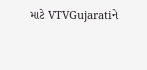માટે VTVGujaratiને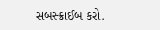સબસ્ક્રાઈબ કરો.